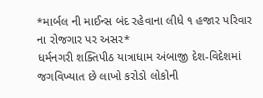*માર્બલ ની માઈન્સ બંદ રહેવાના લીધે ૧ હજાર પરિવાર ના રોજગાર પર અસર*
ધર્મનગરી શક્તિપીઠ યાત્રાધામ અંબાજી દેશ-વિદેશમાં જગવિખ્યાત છે લાખો કરોડો લોકોની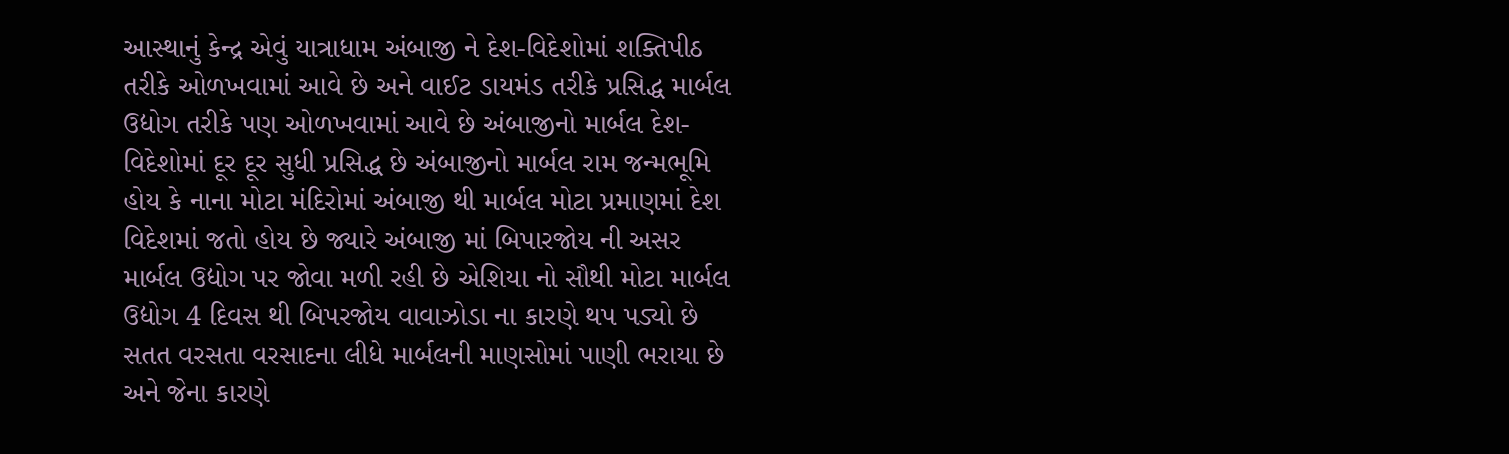આસ્થાનું કેન્દ્ર એવું યાત્રાધામ અંબાજી ને દેશ-વિદેશોમાં શક્તિપીઠ તરીકે ઓળખવામાં આવે છે અને વાઈટ ડાયમંડ તરીકે પ્રસિદ્ધ માર્બલ ઉદ્યોગ તરીકે પણ ઓળખવામાં આવે છે અંબાજીનો માર્બલ દેશ-વિદેશોમાં દૂર દૂર સુધી પ્રસિદ્ધ છે અંબાજીનો માર્બલ રામ જન્મભૂમિ હોય કે નાના મોટા મંદિરોમાં અંબાજી થી માર્બલ મોટા પ્રમાણમાં દેશ વિદેશમાં જતો હોય છે જ્યારે અંબાજી માં બિપારજોય ની અસર માર્બલ ઉદ્યોગ પર જોવા મળી રહી છે એશિયા નો સૌથી મોટા માર્બલ ઉદ્યોગ 4 દિવસ થી બિપરજોય વાવાઝોડા ના કારણે થપ પડ્યો છે સતત વરસતા વરસાદના લીધે માર્બલની માણસોમાં પાણી ભરાયા છે અને જેના કારણે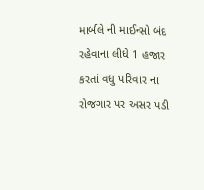માર્બલે ની માઈન્સો બંદ રહેવાના લીધે 1 હજાર કરતાં વધુ પરિવાર ના રોજગાર પર અસર પડી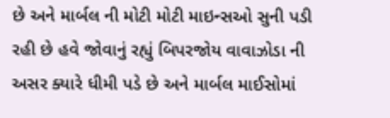છે અને માર્બલ ની મોટી મોટી માઇન્સઓ સુની પડી રહી છે હવે જોવાનું રહ્યું બિપરજોય વાવાઝોડા ની અસર ક્યારે ધીમી પડે છે અને માર્બલ માઈસોમાં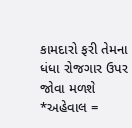કામદારો ફરી તેમના ધંધા રોજગાર ઉપર જોવા મળશે
*અહેવાલ =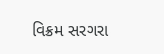વિક્રમ સરગરા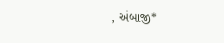, અંબાજી*